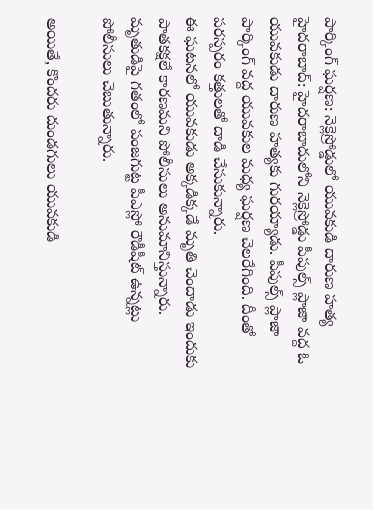పార్కింగ్ ఘర్షణ: నెక్లెస్రోడ్డులో యువకుడి దారుణ హత్య
హైదరాబాద్: హైదరాబాదులోని నెక్లెస్రోడ్డు పీపుల్స్ ప్లాజా వద్ద ఓ యువకుడు దారుణ హత్యకు గురయ్యాడు. పీపుల్స్ ప్లాజా పార్కింగ్ వద్ద యువకుల మధ్య ఘర్షణ చెలరేగింది. దీంతో పరస్పరం కత్తులతో దాడి చేసుకున్నారు.
ఈ ఘటనలో యువకుడు అక్కడిక్కడే మృతి చెందాడు ఇందుకు పాతకక్షలే కారణమని పోలీసులు అనుమానిస్తున్నారు. మృతుడిపై గతంలో పంజగుట్ట పీఎస్లో రౌడీషీట్ ఉన్నట్లు పోలీసులు చెబుతున్నారు.

అయితే, కొందరు దుండగులు యువకుడి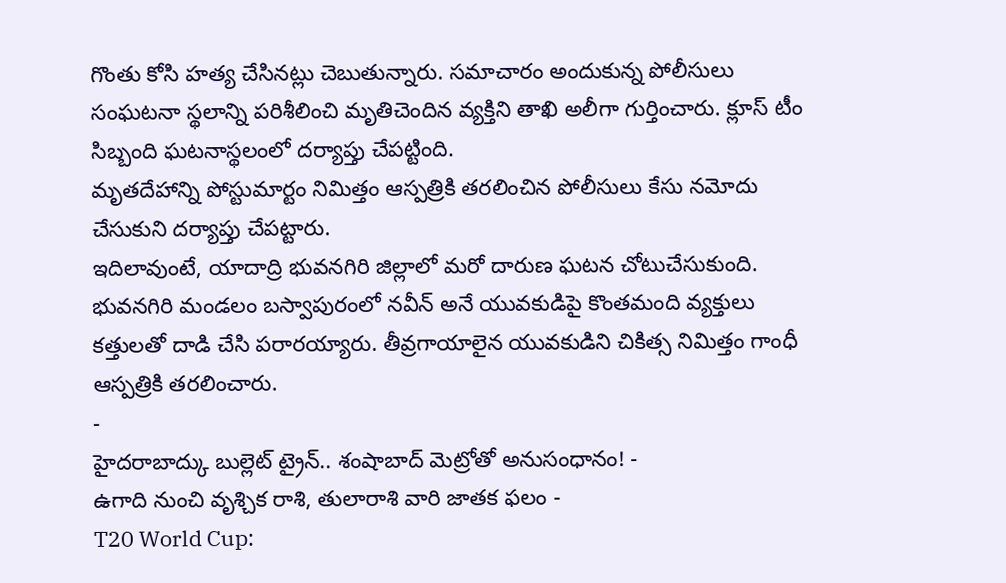గొంతు కోసి హత్య చేసినట్లు చెబుతున్నారు. సమాచారం అందుకున్న పోలీసులు సంఘటనా స్థలాన్ని పరిశీలించి మృతిచెందిన వ్యక్తిని తాఖి అలీగా గుర్తించారు. క్లూస్ టీం సిబ్బంది ఘటనాస్థలంలో దర్యాప్తు చేపట్టింది.
మృతదేహాన్ని పోస్టుమార్టం నిమిత్తం ఆస్పత్రికి తరలించిన పోలీసులు కేసు నమోదు చేసుకుని దర్యాప్తు చేపట్టారు.
ఇదిలావుంటే, యాదాద్రి భువనగిరి జిల్లాలో మరో దారుణ ఘటన చోటుచేసుకుంది. భువనగిరి మండలం బస్వాపురంలో నవీన్ అనే యువకుడిపై కొంతమంది వ్యక్తులు కత్తులతో దాడి చేసి పరారయ్యారు. తీవ్రగాయాలైన యువకుడిని చికిత్స నిమిత్తం గాంధీ ఆస్పత్రికి తరలించారు.
-
హైదరాబాద్కు బుల్లెట్ ట్రైన్.. శంషాబాద్ మెట్రోతో అనుసంధానం! -
ఉగాది నుంచి వృశ్చిక రాశి, తులారాశి వారి జాతక ఫలం -
T20 World Cup: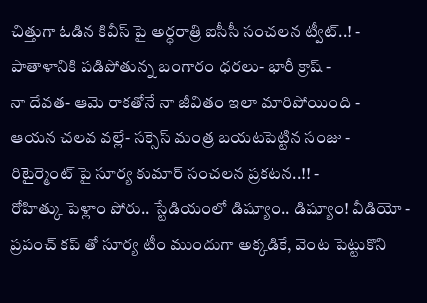చిత్తుగా ఓడిన కివీస్ పై అర్ధరాత్రి ఐసీసీ సంచలన ట్వీట్..! -
పాతాళానికి పడిపోతున్న బంగారం ధరలు- భారీ క్రాష్ -
నా దేవత- ఆమె రాకతోనే నా జీవితం ఇలా మారిపోయింది -
ఆయన చలవ వల్లే- సక్సెస్ మంత్ర బయటపెట్టిన సంజు -
రిటైర్మెంట్ పై సూర్య కుమార్ సంచలన ప్రకటన..!! -
రోహిత్కు పెళ్లాం పోరు.. స్టేడియంలో డిష్యూం.. డిష్యూం! వీడియో -
ప్రపంచ్ కప్ తో సూర్య టీం ముందుగా అక్కడికే, వెంట పెట్టుకొని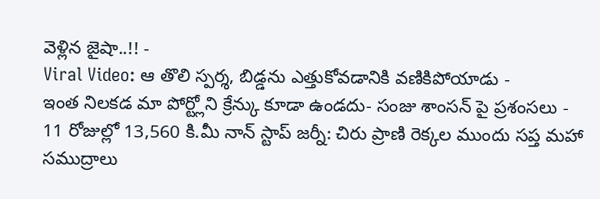వెళ్లిన జైషా..!! -
Viral Video: ఆ తొలి స్పర్శ, బిడ్డను ఎత్తుకోవడానికి వణికిపోయాడు -
ఇంత నిలకడ మా పోర్ట్లోని క్రేన్కు కూడా ఉండదు- సంజు శాంసన్ పై ప్రశంసలు -
11 రోజుల్లో 13,560 కి.మీ నాన్ స్టాప్ జర్నీ: చిరు ప్రాణి రెక్కల ముందు సప్త మహా సముద్రాలు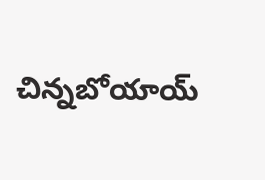చిన్నబోయాయ్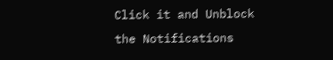Click it and Unblock the Notifications